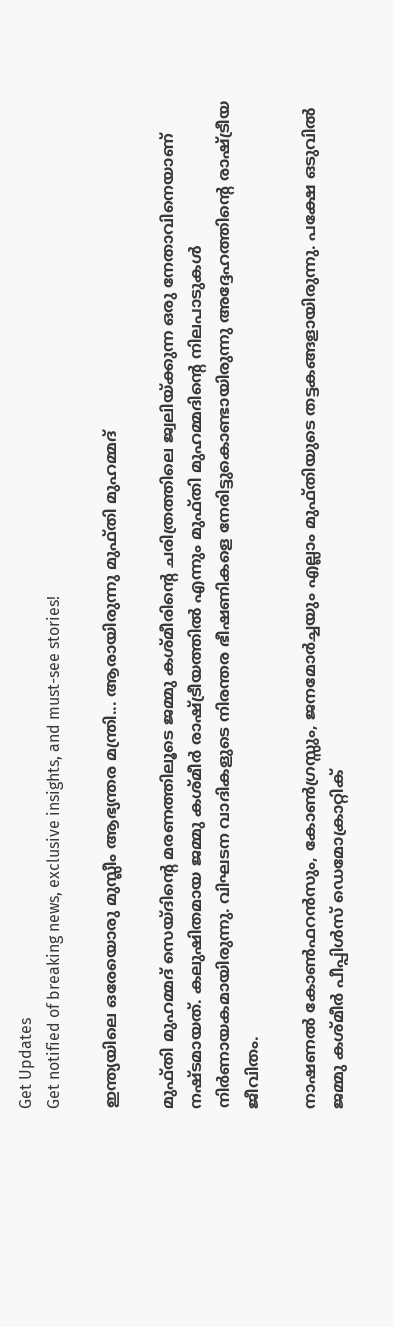Get Updates
Get notified of breaking news, exclusive insights, and must-see stories!

ഇന്ത്യയിലെ ഒരേയൊരു മുസ്ലീം ആഭ്യന്തര മന്ത്രി... ആരായിരുന്നു മുഫ്തി മുഹമ്മദ്

മുഫ്തി മുഹമ്മദ് സെയ്ദിന്റെ മരണത്തിലൂടെ ജമ്മു കശ്മീരിന്റെ ചരിത്രത്തിലെ ജ്വലിയ്ക്കുന്ന ഒരു നേതാവിനെയാണ് നഷ്ടമായത്. കലുഷിതമായ ജമ്മു കശ്മീര്‍ രാഷ്ട്രീയത്തില്‍ എന്നും മുഫ്തി മുഹമ്മദിന്റെ നിലപാടുകള്‍ നിര്‍ണായകമായിരുന്നു. വിഘടന വാദികളുടെ നിരന്തര ഭീഷണികളെ നേരിട്ടുകൊണ്ടായിരുന്നു അദ്ദേഹത്തിന്റെ രാഷ്ട്രീയ ജീവിതം.

നാഷണല്‍ കോണ്‍ഫറന്‍സും, കോണ്‍ഗ്രസ്സും, ജനമോര്‍ച്ചയും എല്ലാം മുഫ്തിയുടെ തട്ടകങ്ങളായിരുന്നു. പക്ഷേ ഒടുവില്‍ ജമ്മു കശ്മീര്‍ പീപ്പിള്‍സ് ഡെമോക്രാറ്റിക്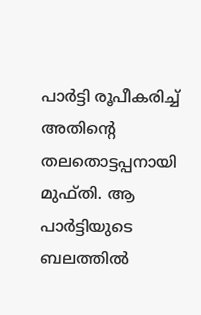പാര്‍ട്ടി രൂപീകരിച്ച് അതിന്റെ തലതൊട്ടപ്പനായി മുഫ്തി. ആ പാര്‍ട്ടിയുടെ ബലത്തില്‍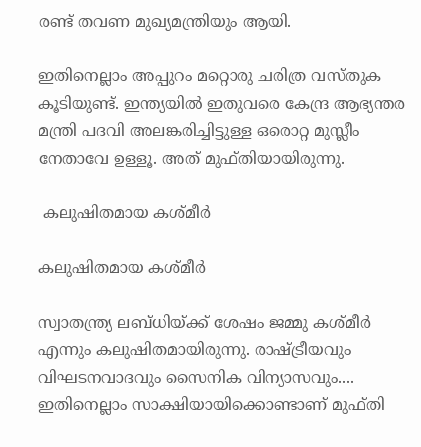രണ്ട് തവണ മുഖ്യമന്ത്രിയും ആയി.

ഇതിനെല്ലാം അപ്പുറം മറ്റൊരു ചരിത്ര വസ്തുക കൂടിയുണ്ട്. ഇന്ത്യയില്‍ ഇതുവരെ കേന്ദ്ര ആഭ്യന്തര മന്ത്രി പദവി അലങ്കരിച്ചിട്ടുള്ള ഒരൊറ്റ മുസ്ലീം നേതാവേ ഉള്ളൂ. അത് മുഫ്തിയായിരുന്നു.

 കലുഷിതമായ കശ്മീര്‍

കലുഷിതമായ കശ്മീര്‍

സ്വാതന്ത്ര്യ ലബ്ധിയ്ക്ക് ശേഷം ജമ്മു കശ്മീര്‍ എന്നും കലുഷിതമായിരുന്നു. രാഷ്ട്രീയവും വിഘടനവാദവും സൈനിക വിന്യാസവും.... ഇതിനെല്ലാം സാക്ഷിയായിക്കൊണ്ടാണ് മുഫ്തി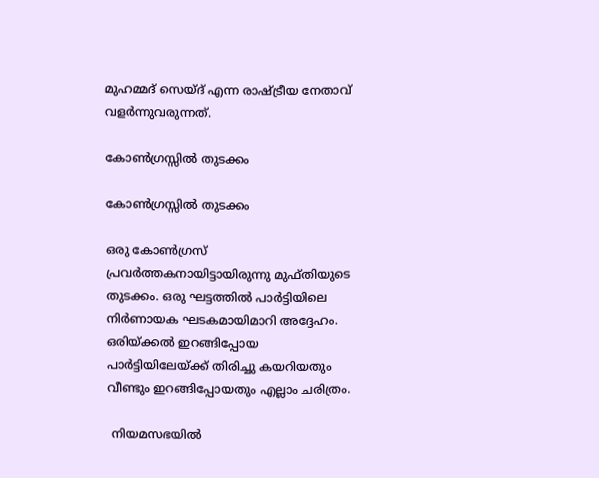മുഹമ്മദ് സെയ്ദ് എന്ന രാഷ്ട്രീയ നേതാവ് വളര്‍ന്നുവരുന്നത്.

കോണ്‍ഗ്രസ്സില്‍ തുടക്കം

കോണ്‍ഗ്രസ്സില്‍ തുടക്കം

ഒരു കോണ്‍ഗ്രസ് പ്രവര്‍ത്തകനായിട്ടായിരുന്നു മുഫ്തിയുടെ തുടക്കം. ഒരു ഘട്ടത്തില്‍ പാര്‍ട്ടിയിലെ നിര്‍ണായക ഘടകമായിമാറി അദ്ദേഹം. ഒരിയ്ക്കല്‍ ഇറങ്ങിപ്പോയ പാര്‍ട്ടിയിലേയ്ക്ക് തിരിച്ചു കയറിയതും വീണ്ടും ഇറങ്ങിപ്പോയതും എല്ലാം ചരിത്രം.

 നിയമസഭയില്‍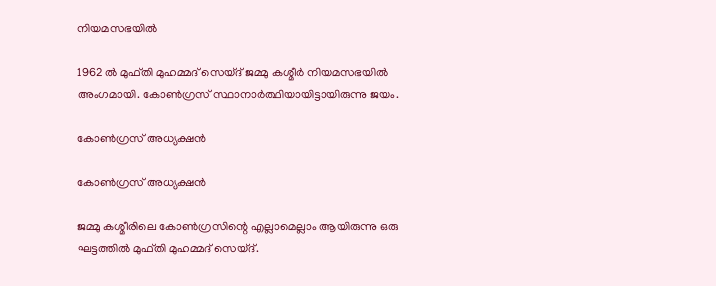നിയമസഭയില്‍

1962 ല്‍ മുഫ്തി മുഹമ്മദ് സെയ്ദ് ജമ്മു കശ്മീര്‍ നിയമസഭയില്‍ അംഗമായി. കോണ്‍ഗ്രസ് സ്ഥാനാര്‍ത്ഥിയായിട്ടായിരുന്നു ജയം.

കോണ്‍ഗ്രസ് അധ്യക്ഷന്‍

കോണ്‍ഗ്രസ് അധ്യക്ഷന്‍

ജമ്മു കശ്മീരിലെ കോണ്‍ഗ്രസിന്റെ എല്ലാമെല്ലാം ആയിരുന്നു ഒരു ഘട്ടത്തില്‍ മുഫ്തി മുഹമ്മദ് സെയ്ദ്.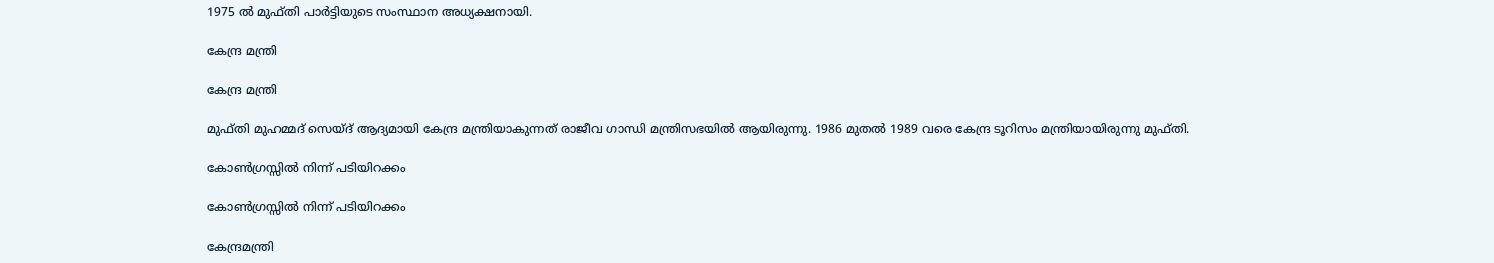1975 ല്‍ മുഫ്തി പാര്‍ട്ടിയുടെ സംസ്ഥാന അധ്യക്ഷനായി.

കേന്ദ്ര മന്ത്രി

കേന്ദ്ര മന്ത്രി

മുഫ്തി മുഹമ്മദ് സെയ്ദ് ആദ്യമായി കേന്ദ്ര മന്ത്രിയാകുന്നത് രാജീവ ഗാന്ധി മന്ത്രിസഭയില്‍ ആയിരുന്നു. 1986 മുതല്‍ 1989 വരെ കേന്ദ്ര ടൂറിസം മന്ത്രിയായിരുന്നു മുഫ്തി.

കോണ്‍ഗ്രസ്സില്‍ നിന്ന് പടിയിറക്കം

കോണ്‍ഗ്രസ്സില്‍ നിന്ന് പടിയിറക്കം

കേന്ദ്രമന്ത്രി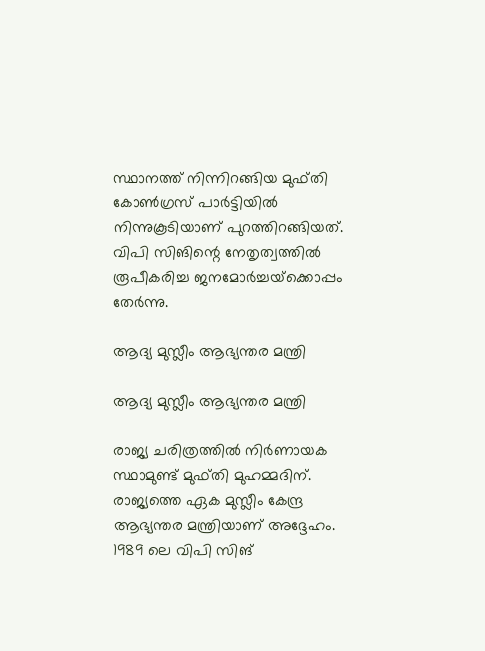സ്ഥാനത്ത് നിന്നിറങ്ങിയ മുഫ്തി കോണ്‍ഗ്രസ് പാര്‍ട്ടിയില്‍ നിന്നുകൂടിയാണ് പുറത്തിറങ്ങിയത്. വിപി സിങിന്റെ നേതൃത്വത്തില്‍ രൂപീകരിച്ച ജനമോര്‍ച്ചയ്‌ക്കൊപ്പം തേര്‍ന്നു.

ആദ്യ മുസ്ലീം ആഭ്യന്തര മന്ത്രി

ആദ്യ മുസ്ലീം ആഭ്യന്തര മന്ത്രി

രാജ്യ ചരിത്രത്തില്‍ നിര്‍ണായക സ്ഥാമുണ്ട് മുഫ്തി മുഹമ്മദിന്. രാജ്യത്തെ ഏക മുസ്ലീം കേന്ദ്ര ആഭ്യന്തര മന്ത്രിയാണ് അദ്ദേഹം. 1989 ലെ വിപി സിങ്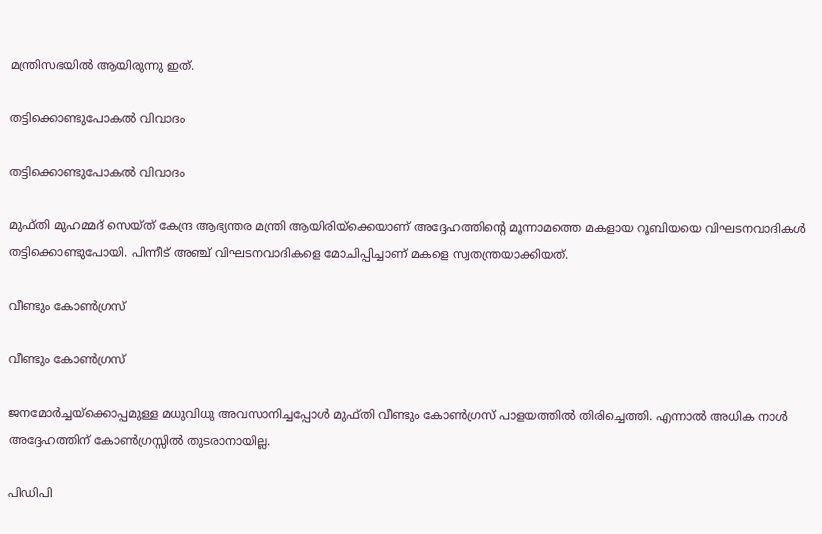മന്ത്രിസഭയില്‍ ആയിരുന്നു ഇത്.

തട്ടിക്കൊണ്ടുപോകല്‍ വിവാദം

തട്ടിക്കൊണ്ടുപോകല്‍ വിവാദം

മുഫ്തി മുഹമ്മദ് സെയ്ത് കേന്ദ്ര ആഭ്യന്തര മന്ത്രി ആയിരിയ്‌ക്കെയാണ് അദ്ദേഹത്തിന്റെ മൂന്നാമത്തെ മകളായ റൂബിയയെ വിഘടനവാദികള്‍ തട്ടിക്കൊണ്ടുപോയി. പിന്നീട് അഞ്ച് വിഘടനവാദികളെ മോചിപ്പിച്ചാണ് മകളെ സ്വതന്ത്രയാക്കിയത്.

വീണ്ടും കോണ്‍ഗ്രസ്

വീണ്ടും കോണ്‍ഗ്രസ്

ജനമോര്‍ച്ചയ്‌ക്കൊപ്പമുള്ള മധുവിധു അവസാനിച്ചപ്പോള്‍ മുഫ്തി വീണ്ടും കോണ്‍ഗ്രസ് പാളയത്തില്‍ തിരിച്ചെത്തി. എന്നാല്‍ അധിക നാള്‍ അദ്ദേഹത്തിന് കോണ്‍ഗ്രസ്സില്‍ തുടരാനായില്ല.

പിഡിപി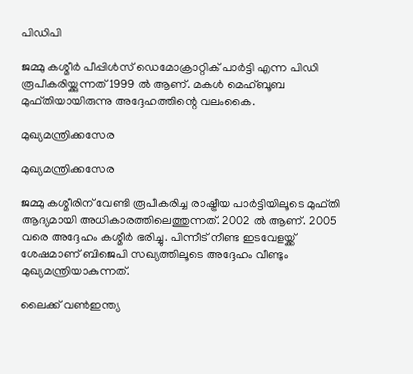പിഡിപി

ജമ്മു കശ്മീര്‍ പീപ്പിള്‍സ് ഡെമോക്രാറ്റിക് പാര്‍ട്ടി എന്ന പിഡി രൂപീകരിയ്ക്കുന്നത് 1999 ല്‍ ആണ്. മകള്‍ മെഹ്ബൂബ മുഫ്തിയായിരുന്നു അദ്ദേഹത്തിന്റെ വലംകൈ.

മുഖ്യമന്ത്രിക്കസേര

മുഖ്യമന്ത്രിക്കസേര

ജമ്മു കശ്മീരിന് വേണ്ടി രൂപീകരിച്ച രാഷ്ട്രീയ പാര്‍ട്ടിയിലൂടെ മുഫ്തി ആദ്യമായി അധികാരത്തിലെത്തുന്നത്. 2002 ല്‍ ആണ്. 2005 വരെ അദ്ദേഹം കശ്മീര്‍ ഭരിച്ചു. പിന്നീട് നീണ്ട ഇടവേളയ്ക്ക് ശേഷമാണ് ബിജെപി സഖ്യത്തിലൂടെ അദ്ദേഹം വീണ്ടും മുഖ്യമന്ത്രിയാകുന്നത്.

ലൈക്ക് വണ്‍ഇന്ത്യ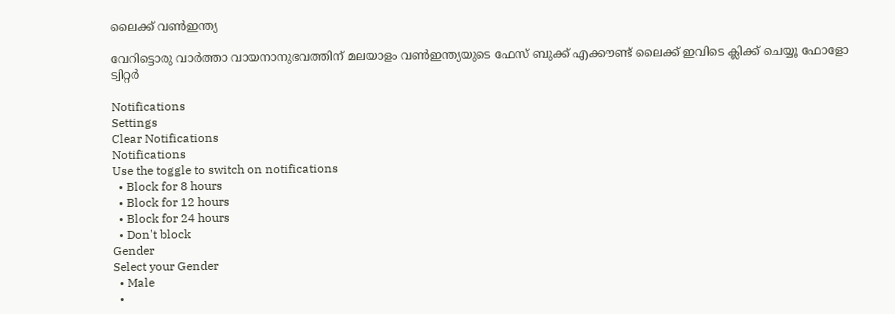ലൈക്ക് വണ്‍ഇന്ത്യ

വേറിട്ടൊരു വാര്‍ത്താ വായനാനുഭവത്തിന് മലയാളം വണ്‍ഇന്ത്യയുടെ ഫേസ് ബുക്ക് എക്കൗണ്ട് ലൈക്ക് ഇവിടെ ക്ലിക്ക് ചെയ്യൂ ഫോളോ ട്വിറ്റര്‍

Notifications
Settings
Clear Notifications
Notifications
Use the toggle to switch on notifications
  • Block for 8 hours
  • Block for 12 hours
  • Block for 24 hours
  • Don't block
Gender
Select your Gender
  • Male
  •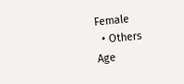Female
  • Others
Age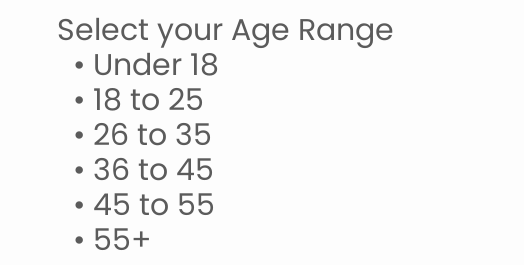Select your Age Range
  • Under 18
  • 18 to 25
  • 26 to 35
  • 36 to 45
  • 45 to 55
  • 55+